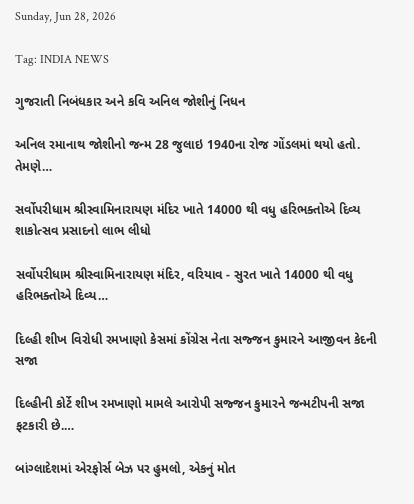Sunday, Jun 28, 2026

Tag: INDIA NEWS

ગુજરાતી નિબંધકાર અને કવિ અનિલ જોશીનું નિધન

અનિલ રમાનાથ જોશીનો જન્મ 28 જુલાઇ 1940ના રોજ ગોંડલમાં થયો હતો. તેમણે…

સર્વોપરીધામ શ્રીસ્વામિનારાયણ મંદિર ખાતે 14000 થી વધુ હરિભક્તોએ દિવ્ય શાકોત્સવ પ્રસાદનો લાભ લીધો

સર્વોપરીધામ શ્રીસ્વામિનારાયણ મંદિર, વરિયાવ - સુરત ખાતે 14000 થી વધુ હરિભક્તોએ દિવ્ય…

દિલ્હી શીખ વિરોધી રમખાણો કેસમાં કોંગ્રેસ નેતા સજ્જન કુમારને આજીવન કેદની સજા

દિલ્હીની કોર્ટે શીખ રમખાણો મામલે આરોપી સજ્જન કુમારને જન્મટીપની સજા ફટકારી છે.…

બાંગ્લાદેશમાં એરફોર્સ બેઝ પર હુમલો, એકનું મોત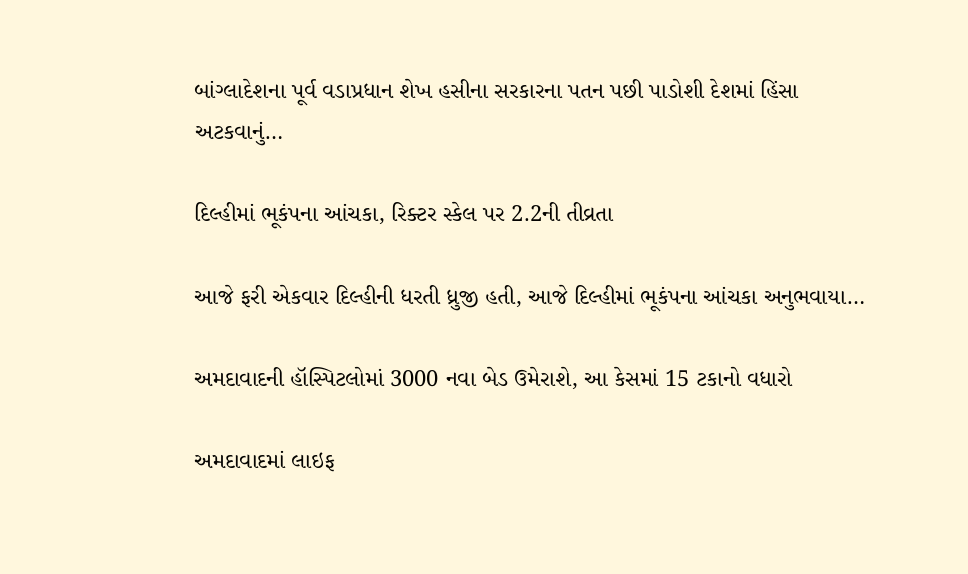બાંગ્લાદેશના પૂર્વ વડાપ્રધાન શેખ હસીના સરકારના પતન પછી પાડોશી દેશમાં હિંસા અટકવાનું…

દિલ્હીમાં ભૂકંપના આંચકા, રિક્ટર સ્કેલ પર 2.2ની તીવ્રતા

આજે ફરી એકવાર દિલ્હીની ધરતી ધ્રુજી હતી, આજે દિલ્હીમાં ભૂકંપના આંચકા અનુભવાયા…

અમદાવાદની હૉસ્પિટલોમાં 3000 નવા બેડ ઉમેરાશે, આ કેસમાં 15 ટકાનો વધારો

અમદાવાદમાં લાઇફ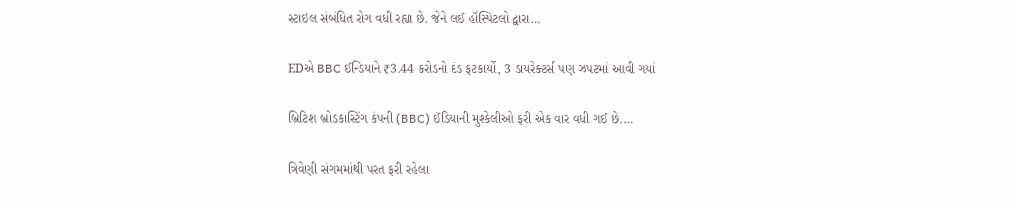સ્ટાઇલ સંબંધિત રોગ વધી રહ્યા છે. જેને લઈ હૉસ્પિટલો દ્વારા…

EDએ BBC ઈન્ડિયાને ₹3.44 કરોડનો દંડ ફટકાર્યો, 3 ડાયરેક્ટર્સ પણ ઝપટમાં આવી ગયાં

બ્રિટિશ બ્રોડકાસ્ટિંગ કંપની (BBC) ઈંડિયાની મુશ્કેલીઓ ફરી એક વાર વધી ગઈ છે.…

ત્રિવેણી સંગમમાંથી પરત ફરી રહેલા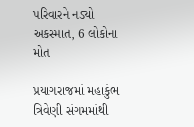પરિવારને નડ્યો અકસ્માત, 6 લોકોના મોત

પ્રયાગરાજમાં મહાકુંભ ત્રિવેણી સંગમમાંથી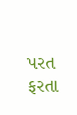પરત ફરતા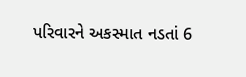પરિવારને અકસ્માત નડતાં 6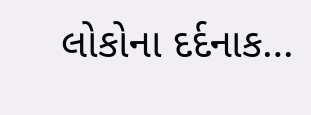લોકોના દર્દનાક…